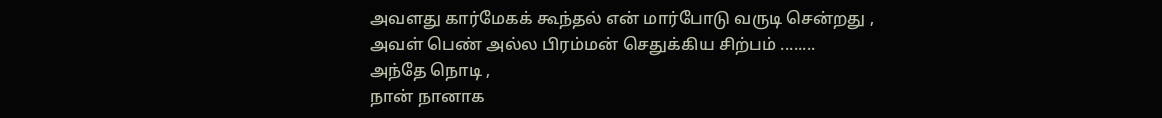அவளது கார்மேகக் கூந்தல் என் மார்போடு வருடி சென்றது ,
அவள் பெண் அல்ல பிரம்மன் செதுக்கிய சிற்பம் ........
அந்தே நொடி ,
நான் நானாக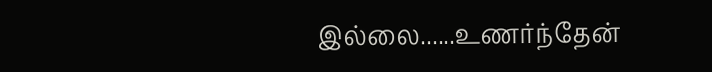இல்லை......உணர்ந்தேன்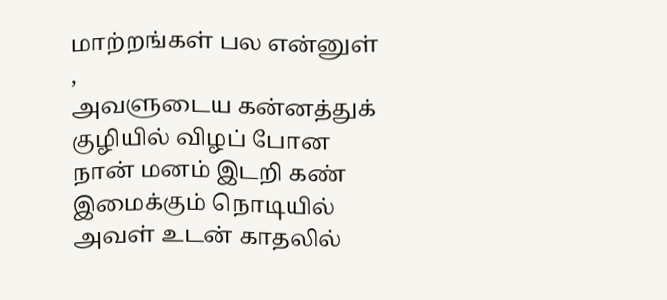மாற்றங்கள் பல என்னுள் ,
அவளுடைய கன்னத்துக் குழியில் விழப் போன நான் மனம் இடறி கண் இமைக்கும் நொடியில் அவள் உடன் காதலில்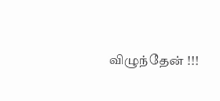விழுந்தேன் !!!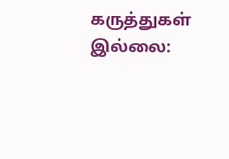கருத்துகள் இல்லை: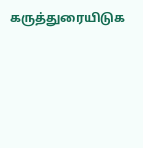கருத்துரையிடுக